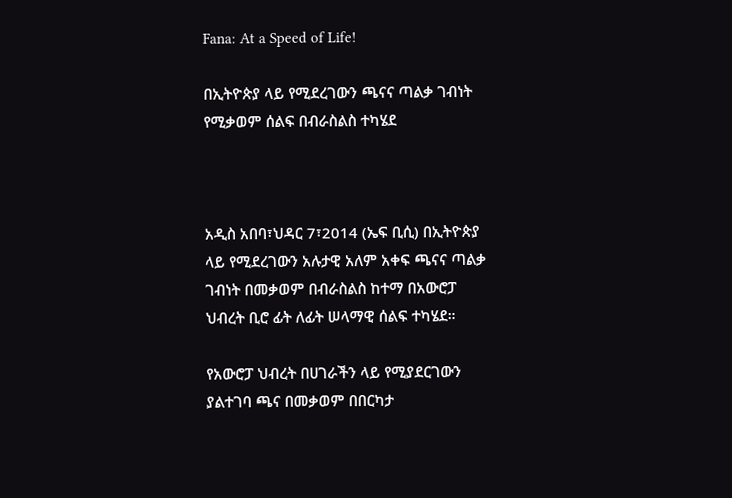Fana: At a Speed of Life!

በኢትዮጵያ ላይ የሚደረገውን ጫናና ጣልቃ ገብነት የሚቃወም ሰልፍ በብራስልስ ተካሄደ



አዲስ አበባ፣ህዳር 7፣2014 (ኤፍ ቢሲ) በኢትዮጵያ ላይ የሚደረገውን አሉታዊ አለም አቀፍ ጫናና ጣልቃ ገብነት በመቃወም በብራስልስ ከተማ በአውሮፓ ህብረት ቢሮ ፊት ለፊት ሠላማዊ ሰልፍ ተካሄደ።

የአውሮፓ ህብረት በሀገራችን ላይ የሚያደርገውን ያልተገባ ጫና በመቃወም በበርካታ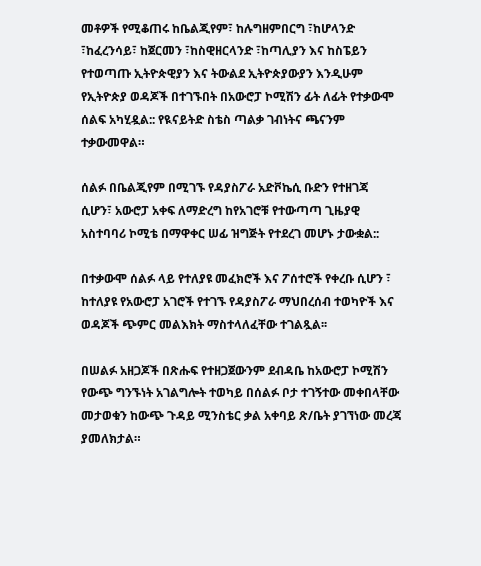መቶዎች የሚቆጠሩ ከቤልጂየም፣ ከሉግዘምበርግ ፣ከሆላንድ ፣ከፈረንሳይ፣ ከጀርመን ፣ከስዊዘርላንድ ፣ከጣሊያን እና ከስፔይን የተወጣጡ ኢትዮጵዊያን እና ትውልደ ኢትዮጵያውያን እንዲሁም የኢትዮጵያ ወዳጆች በተገኙበት በአውሮፓ ኮሚሽን ፊት ለፊት የተቃውሞ ሰልፍ አካሂዷል:: የዪናይትድ ስቴስ ጣልቃ ገብነትና ጫናንም ተቃውመዋል።

ሰልፉ በቤልጂየም በሚገኙ የዳያስፖራ አድቮኬሲ ቡድን የተዘገጃ ሲሆን፣ አውሮፓ አቀፍ ለማድረግ ከየአገሮቹ የተውጣጣ ጊዜያዊ አስተባባሪ ኮሚቴ በማዋቀር ሠፊ ዝግጅት የተደረገ መሆኑ ታውቋል::

በተቃውሞ ሰልፉ ላይ የተለያዩ መፈክሮች እና ፖሰተሮች የቀረቡ ሲሆን ፣ ከተለያዩ የአውሮፓ አገሮች የተገኙ የዳያስፖራ ማህበረሰብ ተወካዮች እና ወዳጆች ጭምር መልእክት ማስተላለፈቸው ተገልጿል፡፡

በሠልፉ አዘጋጆች በጽሑፍ የተዘጋጀውንም ደብዳቤ ከአውሮፓ ኮሚሽን የውጭ ግንኙነት አገልግሎት ተወካይ በሰልፉ ቦታ ተገኝተው መቀበላቸው መታወቁን ከውጭ ጉዳይ ሚንስቴር ቃል አቀባይ ጽ/ቤት ያገኘነው መረጃ ያመለክታል።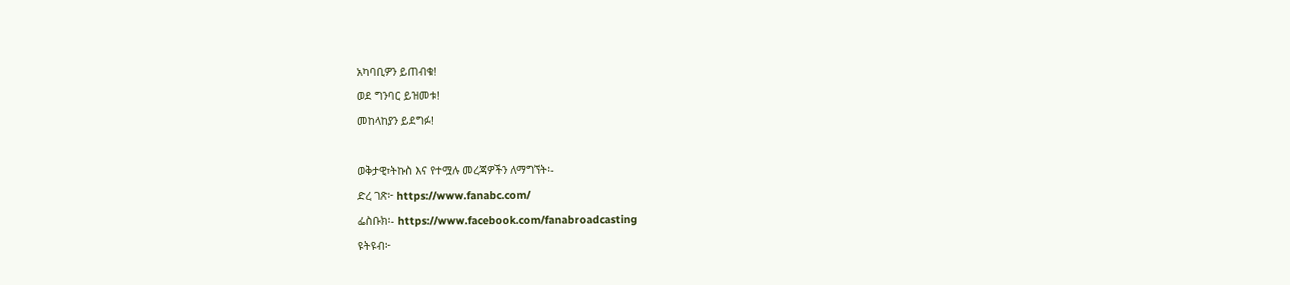አካባቢዎን ይጠብቁ!
ወደ ግንባር ይዝመቱ!
መከላከያን ይደግፉ!

ወቅታዊ፣ትኩስ እና የተሟሉ መረጃዎችን ለማግኘት፡-
ድረ ገጽ፦ https://www.fanabc.com/
ፌስቡክ፡- https://www.facebook.com/fanabroadcasting
ዩትዩብ፦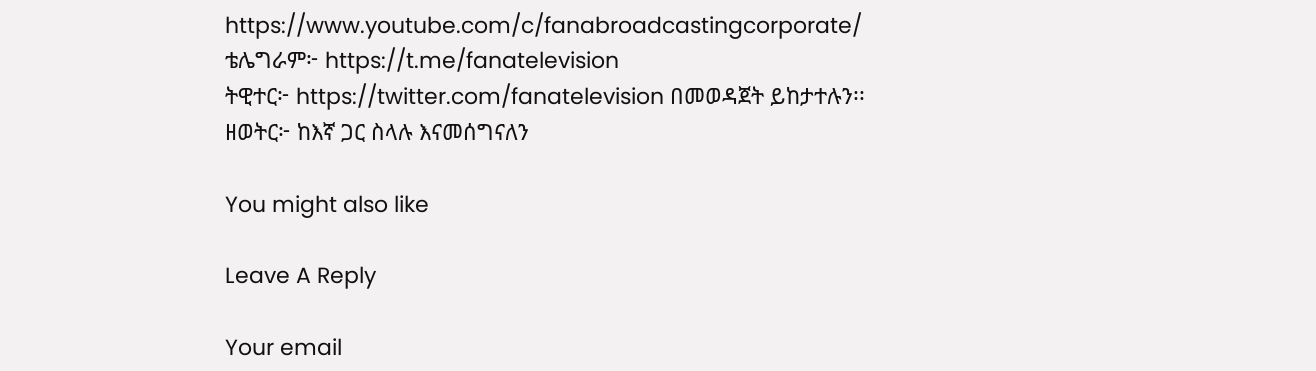https://www.youtube.com/c/fanabroadcastingcorporate/
ቴሌግራም፦ https://t.me/fanatelevision
ትዊተር፦ https://twitter.com/fanatelevision በመወዳጀት ይከታተሉን፡፡
ዘወትር፦ ከእኛ ጋር ስላሉ እናመሰግናለን

You might also like

Leave A Reply

Your email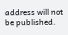address will not be published.